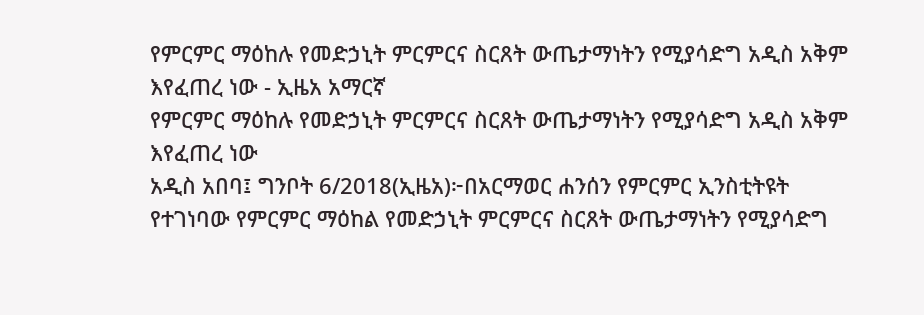የምርምር ማዕከሉ የመድኃኒት ምርምርና ስርጸት ውጤታማነትን የሚያሳድግ አዲስ አቅም እየፈጠረ ነው - ኢዜአ አማርኛ
የምርምር ማዕከሉ የመድኃኒት ምርምርና ስርጸት ውጤታማነትን የሚያሳድግ አዲስ አቅም እየፈጠረ ነው
አዲስ አበባ፤ ግንቦት 6/2018(ኢዜአ)፦በአርማወር ሐንሰን የምርምር ኢንስቲትዩት የተገነባው የምርምር ማዕከል የመድኃኒት ምርምርና ስርጸት ውጤታማነትን የሚያሳድግ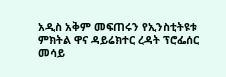አዲስ አቅም መፍጠሩን የኢንስቲትዩቱ ምክትል ዋና ዳይሬክተር ረዳት ፕሮፌሰር መሳይ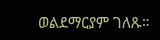ወልደማርያም ገለጹ።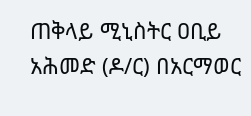ጠቅላይ ሚኒስትር ዐቢይ አሕመድ (ዶ/ር) በአርማወር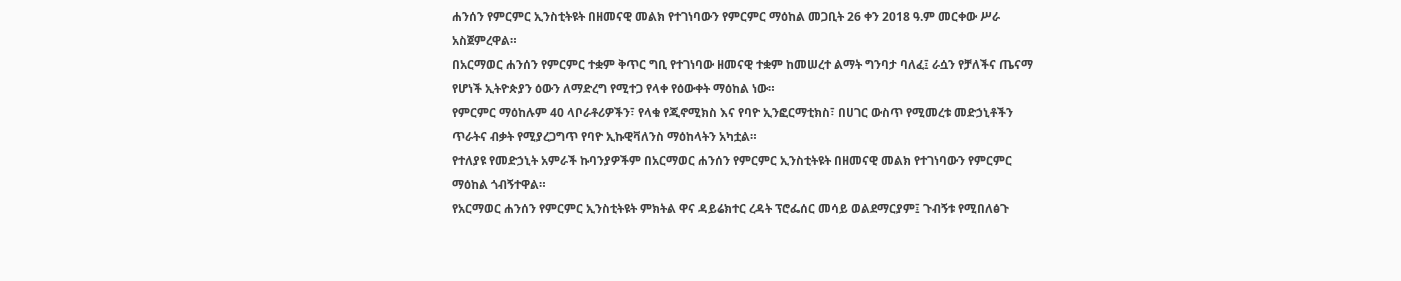ሐንሰን የምርምር ኢንስቲትዩት በዘመናዊ መልክ የተገነባውን የምርምር ማዕከል መጋቢት 26 ቀን 2018 ዓ.ም መርቀው ሥራ አስጀምረዋል።
በአርማወር ሐንሰን የምርምር ተቋም ቅጥር ግቢ የተገነባው ዘመናዊ ተቋም ከመሠረተ ልማት ግንባታ ባለፈ፤ ራሷን የቻለችና ጤናማ የሆነች ኢትዮጵያን ዕውን ለማድረግ የሚተጋ የላቀ የዕውቀት ማዕከል ነው።
የምርምር ማዕከሉም 40 ላቦራቶሪዎችን፣ የላቁ የጂኖሚክስ እና የባዮ ኢንፎርማቲክስ፣ በሀገር ውስጥ የሚመረቱ መድኃኒቶችን ጥራትና ብቃት የሚያረጋግጥ የባዮ ኢኩዊቫለንስ ማዕከላትን አካቷል።
የተለያዩ የመድኃኒት አምራች ኩባንያዎችም በአርማወር ሐንሰን የምርምር ኢንስቲትዩት በዘመናዊ መልክ የተገነባውን የምርምር ማዕከል ጎብኝተዋል።
የአርማወር ሐንሰን የምርምር ኢንስቲትዩት ምክትል ዋና ዳይሬክተር ረዳት ፕሮፌሰር መሳይ ወልደማርያም፤ ጉብኝቱ የሚበለፅጉ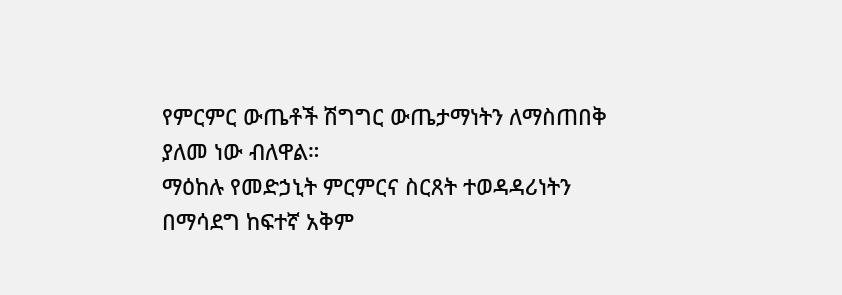የምርምር ውጤቶች ሽግግር ውጤታማነትን ለማስጠበቅ ያለመ ነው ብለዋል።
ማዕከሉ የመድኃኒት ምርምርና ስርጸት ተወዳዳሪነትን በማሳደግ ከፍተኛ አቅም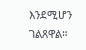እንደሚሆን ገልጸዋል።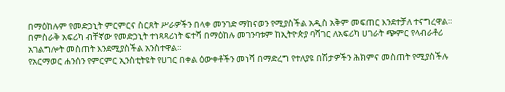በማዕከሉም የመድኃኒት ምርምርና ስርጸት ሥራዎችን በላቀ መንገድ ማከናወን የሚያስችል አዲስ አቅም መፍጠር እንደተቻለ ተናግረዋል።
በምስራቅ አፍሪካ ብቸኛው የመድኃኒት ተነጻጻሪነት ፍተሻ በማዕከሉ መገንባቱም ከኢትዮጵያ ባሻገር ለአፍሪካ ሀገራት ጭምር የላብራቶሪ አገልግሎት መስጠት እንደሚያስችል አንስተዋል።
የአርማወር ሐንሰን የምርምር ኢንስቲትዩት የሀገር በቀል ዕውቀቶችን መነሻ በማድረግ የተለያዩ በሽታዎችን ሕክምና መስጠት የሚያስችሉ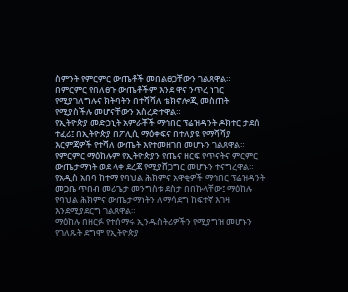ስምንት የምርምር ውጤቶች መበልፀጋቸውን ገልጸዋል።
በምርምር የበለፀጉ ውጤቶችም እንደ ዋና ንጥረ ነገር የሚያገለግሉና ክትባትን በተሻሻለ ቴክኖሎጂ መስጠት የሚያስችሉ መሆናቸውን አስረድተዋል።
የኢትዮጵያ መድኃኒት አምራቾች ማኅበር ፕሬዝዳንት ዶክተር ታደሰ ተፈሪ፤ በኢትዮጵያ በፖሊሲ ማዕቀፍና በተለያዩ የማሻሻያ እርምጃዎች የተሻለ ውጤት እየተመዘገበ መሆኑን ገልጸዋል።
የምርምር ማዕከሉም የኢትዮጵያን የጤና ዘርፍ የጥናትና ምርምር ውጤታማነት ወደ ላቀ ደረጃ የሚያሸጋግር መሆኑን ተናግረዋል።
የአዲስ አበባ ከተማ የባህል ሕክምና አዋቂዎች ማኅበር ፕሬዝዳንት መጋቤ ጥበብ መሪጌታ መንግስቱ ደስታ በበኩላቸው፤ ማዕከሉ የባህል ሕክምና ውጤታማነትን ለማሳደግ ከፍተኛ እገዛ እንደሚያደርግ ገልጸዋል።
ማዕከሉ በዘርፉ የተሰማሩ ኢንዱስትሪዎችን የሚያግዝ መሆኑን የገለጹት ደግሞ የኢትዮጵያ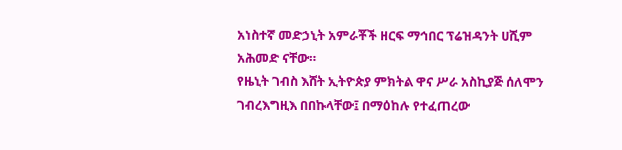አነስተኛ መድኃኒት አምራቾች ዘርፍ ማኅበር ፕሬዝዳንት ሀሺም አሕመድ ናቸው።
የዜኒት ገብስ እሸት ኢትዮጵያ ምክትል ዋና ሥራ አስኪያጅ ሰለሞን ገብረእግዚእ በበኩላቸው፤ በማዕከሉ የተፈጠረው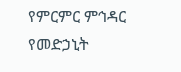የምርምር ምኅዳር የመድኃኒት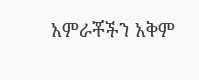አምራቾችን አቅም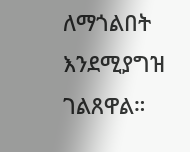ለማጎልበት እንደሚያግዝ ገልጸዋል።